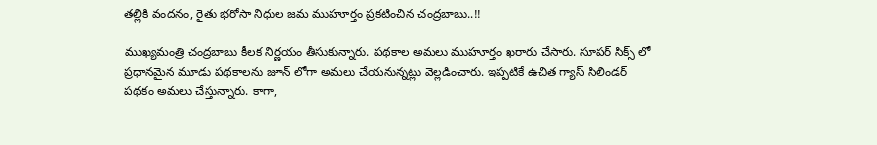తల్లికి వందనం, రైతు భరోసా నిధుల జమ ముహూర్తం ప్రకటించిన చంద్రబాబు..!!

ముఖ్యమంత్రి చంద్రబాబు కీలక నిర్ణయం తీసుకున్నారు. పథకాల అమలు ముహూర్తం ఖరారు చేసారు. సూపర్ సిక్స్ లో ప్రధానమైన మూడు పథకాలను జూన్ లోగా అమలు చేయనున్నట్లు వెల్లడించారు. ఇప్పటికే ఉచిత గ్యాస్ సిలిండర్ పథకం అమలు చేస్తున్నారు. కాగా,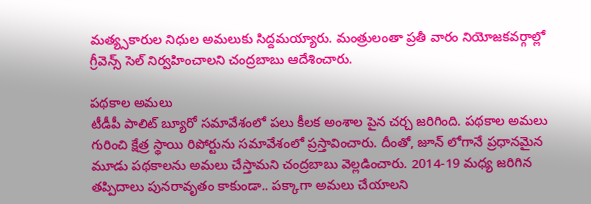మత్య్సకారుల నిధుల అమలుకు సిద్దమయ్యారు. మంత్రులంతా ప్రతీ వారం నియోజకవర్గాల్లో గ్రీవెన్స్ సెల్ నిర్వహించాలని చంద్రబాబు ఆదేశించారు.

పథకాల అమలు
టీడీపీ పాలిట్ బ్యూరో సమావేశంలో పలు కీలక అంశాల పైన చర్చ జరిగింది. పథకాల అమలు గురించి క్షేత్ర స్థాయి రిపోర్టును సమావేశంలో ప్రస్తావించారు. దీంతో, జూన్ లోగానే ప్రధానమైన మూడు పథకాలను అమలు చేస్తామని చంద్రబాబు వెల్లడించారు. 2014-19 మధ్య జరిగిన తప్పిదాలు పునరావృతం కాకుండా.. పక్కాగా అమలు చేయాలని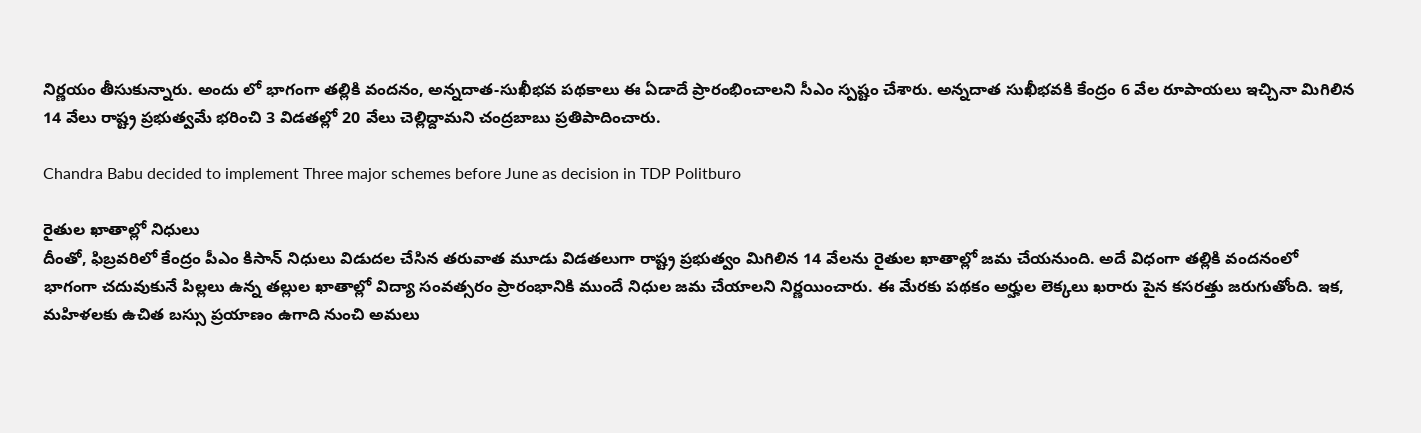నిర్ణయం తీసుకున్నారు. అందు లో భాగంగా తల్లికి వందనం, అన్నదాత-సుఖీభవ పథకాలు ఈ ఏడాదే ప్రారంభించాలని సీఎం స్పష్టం చేశారు. అన్నదాత సుఖీభవకి కేంద్రం 6 వేల రూపాయలు ఇచ్చినా మిగిలిన 14 వేలు రాష్ట్ర ప్రభుత్వమే భరించి 3 విడతల్లో 20 వేలు చెల్లిద్దామని చంద్రబాబు ప్రతిపాదించారు.

Chandra Babu decided to implement Three major schemes before June as decision in TDP Politburo

రైతుల ఖాతాల్లో నిధులు
దీంతో, ఫిబ్రవరిలో కేంద్రం పీఎం కిసాన్ నిధులు విడుదల చేసిన తరువాత మూడు విడతలుగా రాష్ట్ర ప్రభుత్వం మిగిలిన 14 వేలను రైతుల ఖాతాల్లో జమ చేయనుంది. అదే విధంగా తల్లికి వందనంలో భాగంగా చదువుకునే పిల్లలు ఉన్న తల్లుల ఖాతాల్లో విద్యా సంవత్సరం ప్రారంభానికి ముందే నిధుల జమ చేయాలని నిర్ణయించారు. ఈ మేరకు పథకం అర్హుల లెక్కలు ఖరారు పైన కసరత్తు జరుగుతోంది. ఇక, మహిళలకు ఉచిత బస్సు ప్రయాణం ఉగాది నుంచి అమలు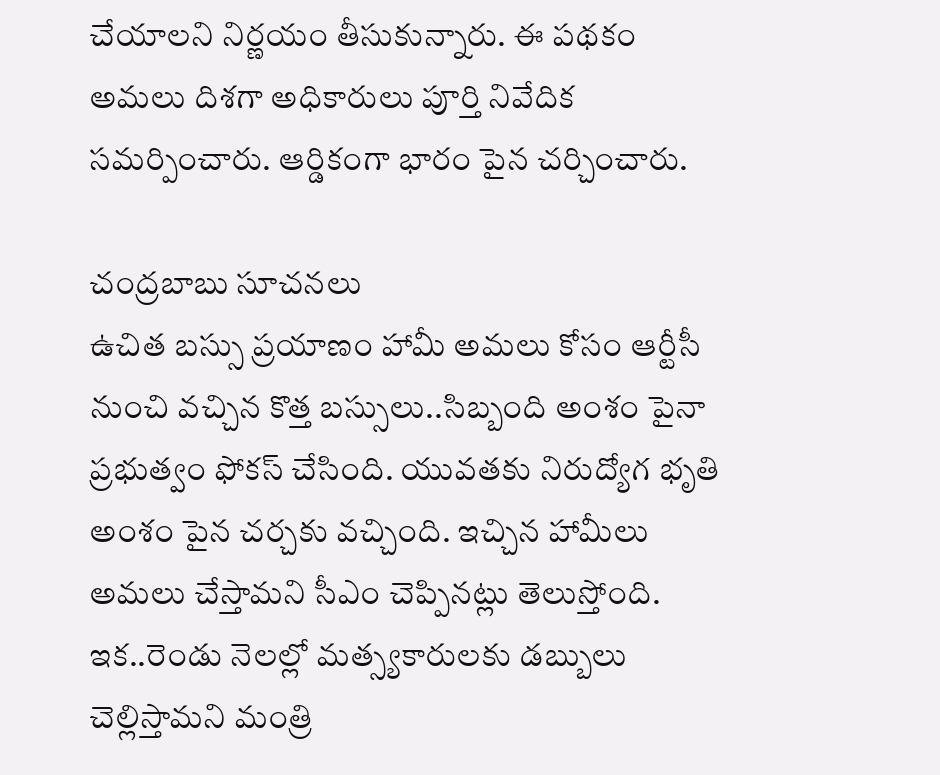చేయాలని నిర్ణయం తీసుకున్నారు. ఈ పథకం అమలు దిశగా అధికారులు పూర్తి నివేదిక సమర్పించారు. ఆర్డికంగా భారం పైన చర్చించారు.

చంద్రబాబు సూచనలు
ఉచిత బస్సు ప్రయాణం హామీ అమలు కోసం ఆర్టీసీ నుంచి వచ్చిన కొత్త బస్సులు..సిబ్బంది అంశం పైనా ప్రభుత్వం ఫోకస్ చేసింది. యువతకు నిరుద్యోగ భృతి అంశం పైన చర్చకు వచ్చింది. ఇచ్చిన హామీలు అమలు చేస్తామని సీఎం చెప్పినట్లు తెలుస్తోంది. ఇక..రెండు నెలల్లో మత్స్యకారులకు డబ్బులు చెల్లిస్తామని మంత్రి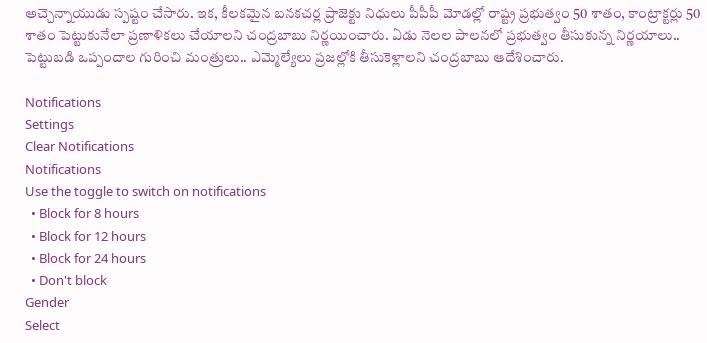అచ్చెన్నాయుడు స్పష్టం చేసారు. ఇక, కీలకమైన బనకచర్ల ప్రాజెక్టు నిధులు పీపీపీ మోడల్లో రాష్ట్ర ప్రభుత్వం 50 శాతం, కాంట్రాక్టర్లు 50 శాతం పెట్టుకునేలా ప్రణాళికలు చేయాలని చంద్రబాబు నిర్ణయించారు. ఏడు నెలల పాలనలో ప్రభుత్వం తీసుకున్న నిర్ణయాలు.. పెట్టుబడి ఒప్పందాల గురించి మంత్రులు.. ఎమ్మెల్యేలు ప్రజల్లోకి తీసుకెళ్లాలని చంద్రబాబు ఆదేశించారు.

Notifications
Settings
Clear Notifications
Notifications
Use the toggle to switch on notifications
  • Block for 8 hours
  • Block for 12 hours
  • Block for 24 hours
  • Don't block
Gender
Select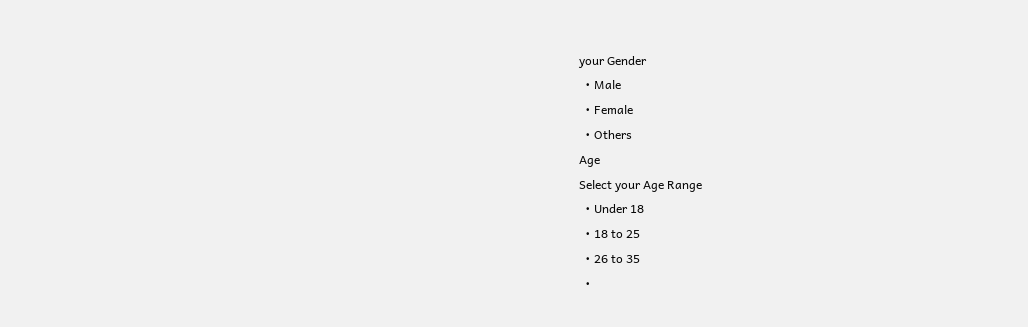your Gender
  • Male
  • Female
  • Others
Age
Select your Age Range
  • Under 18
  • 18 to 25
  • 26 to 35
  •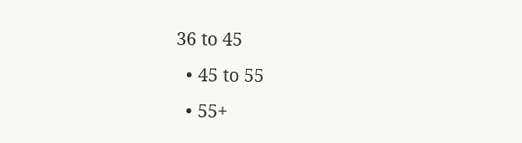36 to 45
  • 45 to 55
  • 55+